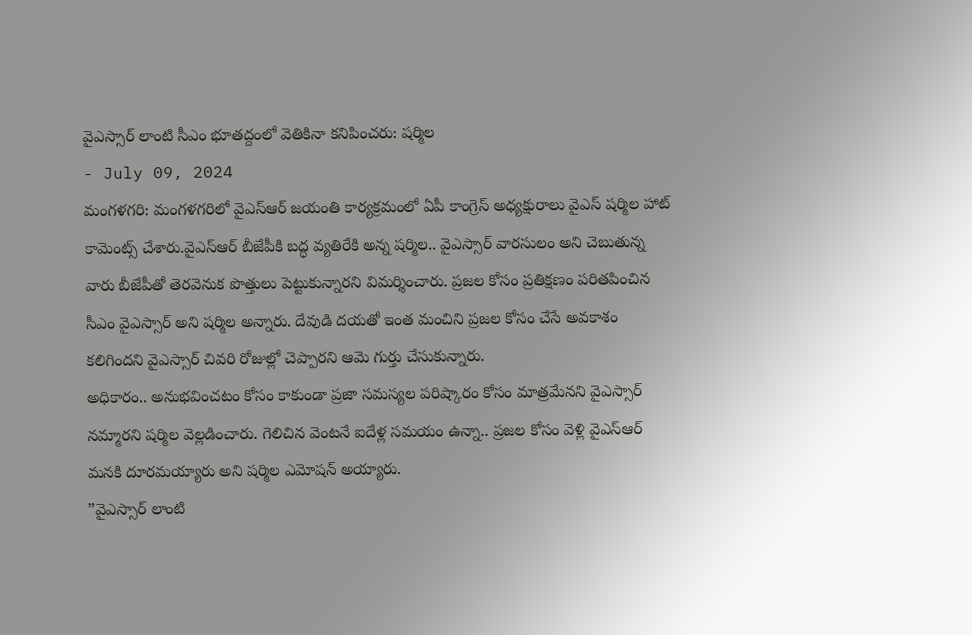వైఎస్సార్ లాంటి సీఎం భూతద్దంలో వెతికినా కనిపించరు: షర్మిల
- July 09, 2024
మంగళగరి: మంగళగరిలో వైఎస్ఆర్ జయంతి కార్యక్రమంలో ఏపీ కాంగ్రెస్ అధ్యక్షురాలు వైఎస్ షర్మిల హాట్ కామెంట్స్ చేశారు.వైఎస్ఆర్ బీజేపీకి బద్ధ వ్యతిరేకి అన్న షర్మిల.. వైఎస్సార్ వారసులం అని చెబుతున్న వారు బీజేపీతో తెరవెనుక పొత్తులు పెట్టుకున్నారని విమర్శించారు. ప్రజల కోసం ప్రతిక్షణం పరితపించిన సీఎం వైఎస్సార్ అని షర్మిల అన్నారు. దేవుడి దయతో ఇంత మంచిని ప్రజల కోసం చేసే అవకాశం కలిగిందని వైఎస్సార్ చివరి రోజుల్లో చెప్పారని ఆమె గుర్తు చేసుకున్నారు.
అధికారం.. అనుభవించటం కోసం కాకుండా ప్రజా సమస్యల పరిష్కారం కోసం మాత్రమేనని వైఎస్సార్ నమ్మారని షర్మిల వెల్లడించారు. గెలిచిన వెంటనే ఐదేళ్ల సమయం ఉన్నా.. ప్రజల కోసం వెళ్లి వైఎస్ఆర్ మనకి దూరమయ్యారు అని షర్మిల ఎమోషన్ అయ్యారు.
”వైఎస్సార్ లాంటి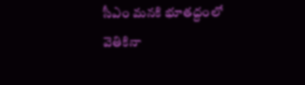సీఎం మనకి భూతద్దంలో వెతికినా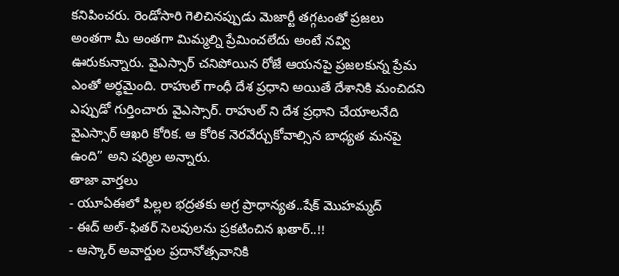కనిపించరు. రెండోసారి గెలిచినప్పుడు మెజార్టీ తగ్గటంతో ప్రజలు అంతగా మీ అంతగా మిమ్మల్ని ప్రేమించలేదు అంటే నవ్వి ఊరుకున్నారు. వైఎస్సార్ చనిపోయిన రోజే ఆయనపై ప్రజలకున్న ప్రేమ ఎంతో అర్థమైంది. రాహుల్ గాంధీ దేశ ప్రధాని అయితే దేశానికి మంచిదని ఎప్పుడో గుర్తించారు వైఎస్సార్. రాహుల్ ని దేశ ప్రధాని చేయాలనేది వైఎస్సార్ ఆఖరి కోరిక. ఆ కోరిక నెరవేర్చుకోవాల్సిన బాధ్యత మనపై ఉంది” అని షర్మిల అన్నారు.
తాజా వార్తలు
- యూఏఈలో పిల్లల భద్రతకు అగ్ర ప్రాధాన్యత..షేక్ మొహమ్మద్
- ఈద్ అల్-ఫితర్ సెలవులను ప్రకటించిన ఖతార్..!!
- ఆస్కార్ అవార్డుల ప్రదానోత్సవానికి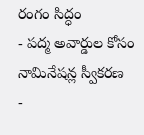రంగం సిద్ధం
- పద్మ అవార్డుల కోసం నామినేషన్ల స్వీకరణ
-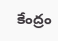కేంద్రం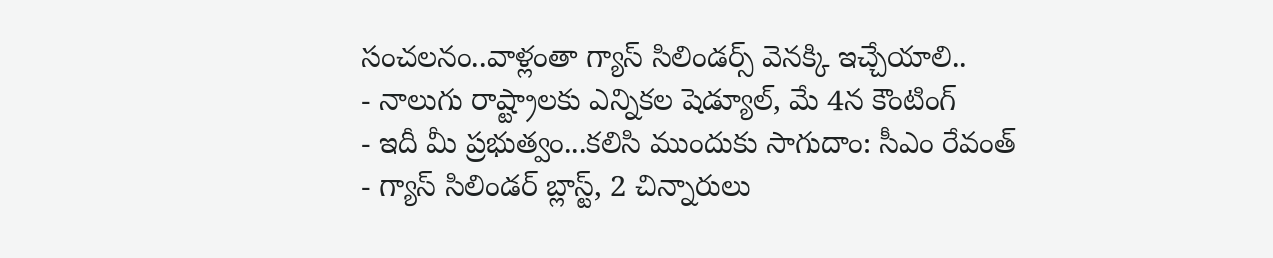సంచలనం..వాళ్లంతా గ్యాస్ సిలిండర్స్ వెనక్కి ఇచ్చేయాలి..
- నాలుగు రాష్ట్రాలకు ఎన్నికల షెడ్యూల్, మే 4న కౌంటింగ్
- ఇదీ మీ ప్రభుత్వం...కలిసి ముందుకు సాగుదాం: సీఎం రేవంత్
- గ్యాస్ సిలిండర్ బ్లాస్ట్, 2 చిన్నారులు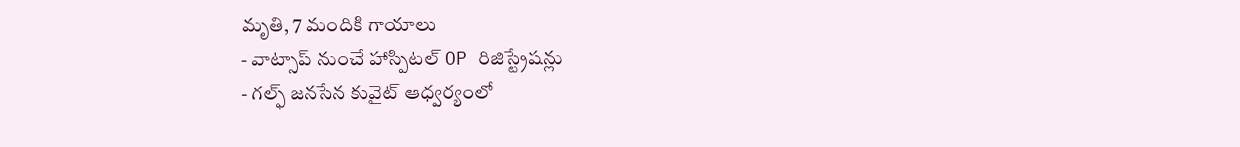మృతి, 7 మందికి గాయాలు
- వాట్సాప్ నుంచే హాస్పిటల్ OP రిజిస్ట్రేషన్లు
- గల్ఫ్ జనసేన కువైట్ ఆధ్వర్యంలో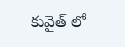కువైత్ లో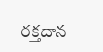రక్తదాన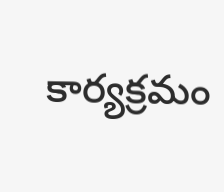కార్యక్రమం